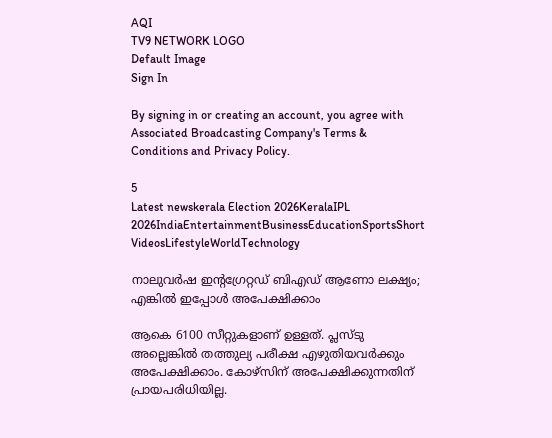AQI
TV9 NETWORK LOGO
Default Image
Sign In

By signing in or creating an account, you agree with Associated Broadcasting Company's Terms & Conditions and Privacy Policy.

5
Latest newskerala Election 2026KeralaIPL 2026IndiaEntertainmentBusinessEducationSportsShort VideosLifestyleWorldTechnology

നാലുവര്‍ഷ ഇന്റഗ്രേറ്റഡ് ബിഎഡ് ആണോ ലക്ഷ്യം; എങ്കില്‍ ഇപ്പോള്‍ അപേക്ഷിക്കാം

ആകെ 6100 സീറ്റുകളാണ് ഉള്ളത്. പ്ലസ്ടു അല്ലെങ്കില്‍ തത്തുല്യ പരീക്ഷ എഴുതിയവര്‍ക്കും അപേക്ഷിക്കാം. കോഴ്‌സിന് അപേക്ഷിക്കുന്നതിന് പ്രായപരിധിയില്ല.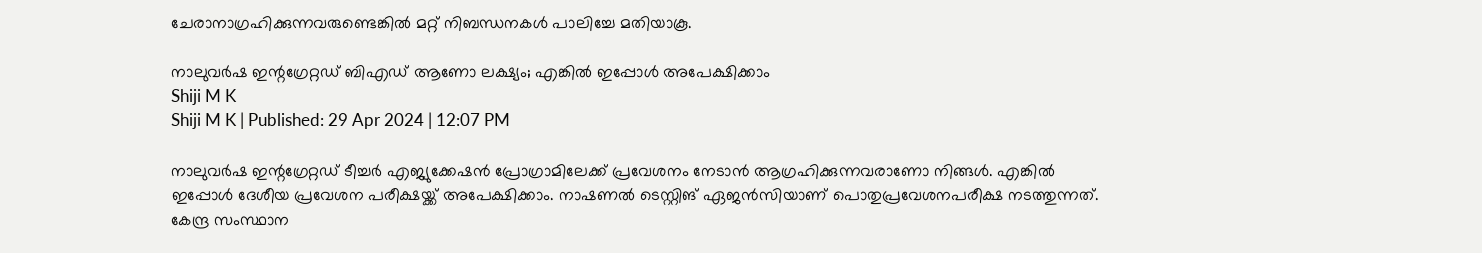ചേരാനാഗ്രഹിക്കുന്നവരുണ്ടെങ്കില്‍ മറ്റ് നിബന്ധനകള്‍ പാലിച്ചേ മതിയാകൂ.

നാലുവര്‍ഷ ഇന്റഗ്രേറ്റഡ് ബിഎഡ് ആണോ ലക്ഷ്യം; എങ്കില്‍ ഇപ്പോള്‍ അപേക്ഷിക്കാം
Shiji M K
Shiji M K | Published: 29 Apr 2024 | 12:07 PM

നാലുവര്‍ഷ ഇന്റഗ്രേറ്റഡ് ടീച്ചര്‍ എജ്യുക്കേഷന്‍ പ്രോഗ്രാമിലേക്ക് പ്രവേശനം നേടാന്‍ ആഗ്രഹിക്കുന്നവരാണോ നിങ്ങള്‍. എങ്കില്‍ ഇപ്പോള്‍ ദേശീയ പ്രവേശന പരീക്ഷയ്ക്ക് അപേക്ഷിക്കാം. നാഷണല്‍ ടെസ്റ്റിങ് ഏജന്‍സിയാണ് പൊതുപ്രവേശനപരീക്ഷ നടത്തുന്നത്. കേന്ദ്ര സംസ്ഥാന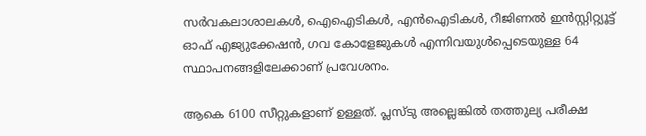സര്‍വകലാശാലകള്‍, ഐഐടികള്‍, എന്‍ഐടികള്‍, റീജിണല്‍ ഇന്‍സ്റ്റിറ്റ്യൂട്ട് ഓഫ് എജ്യുക്കേഷന്‍, ഗവ കോളേജുകള്‍ എന്നിവയുള്‍പ്പെടെയുള്ള 64 സ്ഥാപനങ്ങളിലേക്കാണ് പ്രവേശനം.

ആകെ 6100 സീറ്റുകളാണ് ഉള്ളത്. പ്ലസ്ടു അല്ലെങ്കില്‍ തത്തുല്യ പരീക്ഷ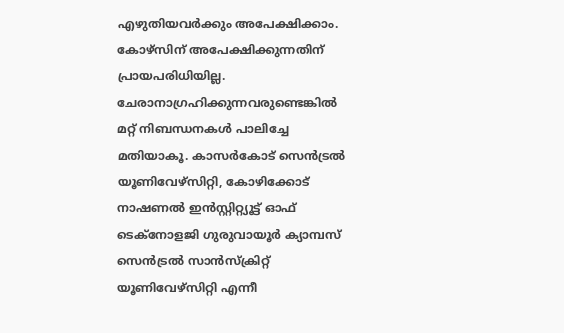എഴുതിയവര്‍ക്കും അപേക്ഷിക്കാം. കോഴ്‌സിന് അപേക്ഷിക്കുന്നതിന് പ്രായപരിധിയില്ല. ചേരാനാഗ്രഹിക്കുന്നവരുണ്ടെങ്കില്‍ മറ്റ് നിബന്ധനകള്‍ പാലിച്ചേ മതിയാകൂ. കാസര്‍കോട് സെന്‍ട്രല്‍ യൂണിവേഴ്‌സിറ്റി, കോഴിക്കോട് നാഷണല്‍ ഇന്‍സ്റ്റിറ്റ്യൂട്ട് ഓഫ് ടെക്‌നോളജി ഗുരുവായൂര്‍ ക്യാമ്പസ് സെന്‍ട്രല്‍ സാന്‍സ്‌ക്രിറ്റ് യൂണിവേഴ്‌സിറ്റി എന്നീ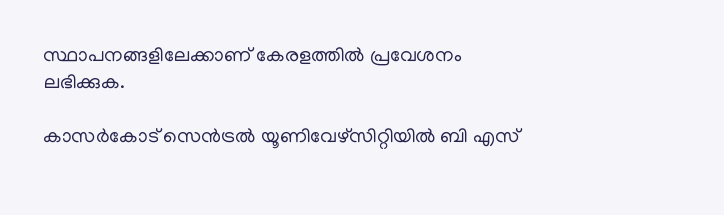സ്ഥാപനങ്ങളിലേക്കാണ് കേരളത്തില്‍ പ്രവേശനം ലഭിക്കുക.

കാസര്‍കോട് സെന്‍ട്രല്‍ യൂണിവേഴ്‌സിറ്റിയില്‍ ബി എസ്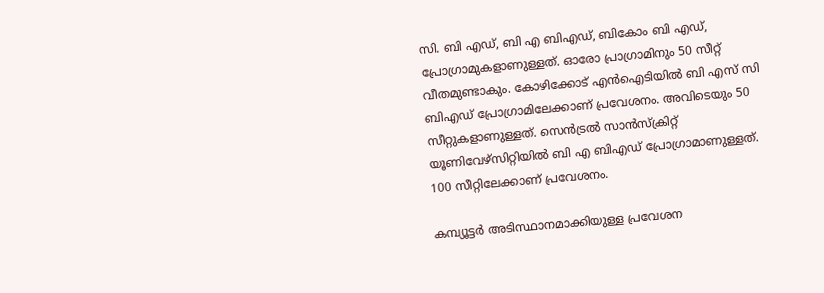സി. ബി എഡ്, ബി എ ബിഎഡ്, ബികോം ബി എഡ്, പ്രോഗ്രാമുകളാണുള്ളത്. ഓരോ പ്രാഗ്രാമിനും 50 സീറ്റ് വീതമുണ്ടാകും. കോഴിക്കോട് എന്‍ഐടിയില്‍ ബി എസ് സി ബിഎഡ് പ്രോഗ്രാമിലേക്കാണ് പ്രവേശനം. അവിടെയും 50 സീറ്റുകളാണുള്ളത്. സെന്‍ട്രല്‍ സാന്‍സ്‌ക്രിറ്റ് യൂണിവേഴ്‌സിറ്റിയില്‍ ബി എ ബിഎഡ് പ്രോഗ്രാമാണുള്ളത്. 100 സീറ്റിലേക്കാണ് പ്രവേശനം.

കമ്പ്യൂട്ടര്‍ അടിസ്ഥാനമാക്കിയുള്ള പ്രവേശന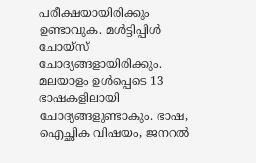പരീക്ഷയായിരിക്കും ഉണ്ടാവുക. മള്‍ട്ടിപ്പിള്‍ ചോയ്‌സ് ചോദ്യങ്ങളായിരിക്കും. മലയാളം ഉള്‍പ്പെടെ 13 ഭാഷകളിലായി ചോദ്യങ്ങളുണ്ടാകും. ഭാഷ, ഐച്ഛിക വിഷയം, ജനറല്‍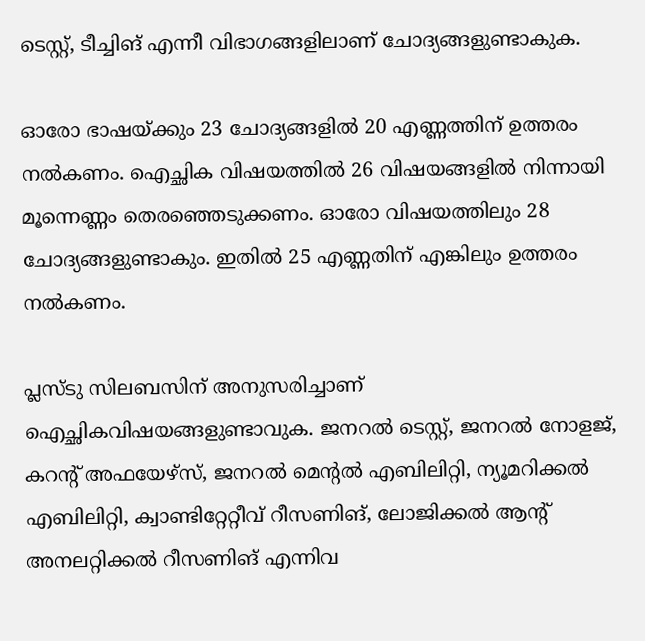ടെസ്റ്റ്, ടീച്ചിങ് എന്നീ വിഭാഗങ്ങളിലാണ് ചോദ്യങ്ങളുണ്ടാകുക.

ഓരോ ഭാഷയ്ക്കും 23 ചോദ്യങ്ങളില്‍ 20 എണ്ണത്തിന് ഉത്തരം നല്‍കണം. ഐച്ഛിക വിഷയത്തില്‍ 26 വിഷയങ്ങളില്‍ നിന്നായി മൂന്നെണ്ണം തെരഞ്ഞെടുക്കണം. ഓരോ വിഷയത്തിലും 28 ചോദ്യങ്ങളുണ്ടാകും. ഇതില്‍ 25 എണ്ണതിന് എങ്കിലും ഉത്തരം നല്‍കണം.

പ്ലസ്ടു സിലബസിന് അനുസരിച്ചാണ് ഐച്ഛികവിഷയങ്ങളുണ്ടാവുക. ജനറല്‍ ടെസ്റ്റ്, ജനറല്‍ നോളജ്, കറന്റ് അഫയേഴ്‌സ്, ജനറല്‍ മെന്റല്‍ എബിലിറ്റി, ന്യൂമറിക്കല്‍ എബിലിറ്റി, ക്വാണ്ടിറ്റേറ്റീവ് റീസണിങ്, ലോജിക്കല്‍ ആന്റ് അനലറ്റിക്കല്‍ റീസണിങ് എന്നിവ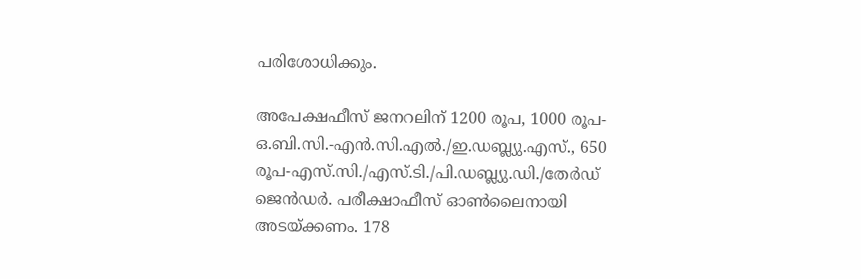പരിശോധിക്കും.

അപേക്ഷഫീസ് ജനറലിന് 1200 രൂപ, 1000 രൂപ-ഒ.ബി.സി.-എന്‍.സി.എല്‍./ഇ.ഡബ്ല്യു.എസ്., 650 രൂപ-എസ്.സി./എസ്.ടി./പി.ഡബ്ല്യു.ഡി./തേര്‍ഡ് ജെന്‍ഡര്‍. പരീക്ഷാഫീസ് ഓണ്‍ലൈനായി അടയ്ക്കണം. 178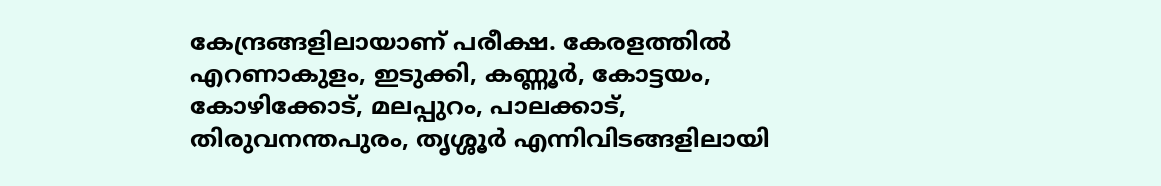കേന്ദ്രങ്ങളിലായാണ് പരീക്ഷ. കേരളത്തില്‍ എറണാകുളം, ഇടുക്കി, കണ്ണൂര്‍, കോട്ടയം, കോഴിക്കോട്, മലപ്പുറം, പാലക്കാട്, തിരുവനന്തപുരം, തൃശ്ശൂര്‍ എന്നിവിടങ്ങളിലായി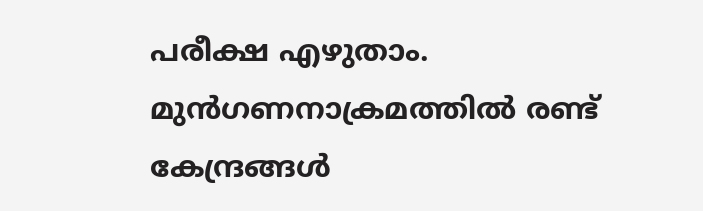പരീക്ഷ എഴുതാം. മുന്‍ഗണനാക്രമത്തില്‍ രണ്ട് കേന്ദ്രങ്ങള്‍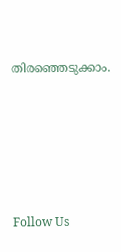തിരഞ്ഞെടുക്കാം.





Follow Us